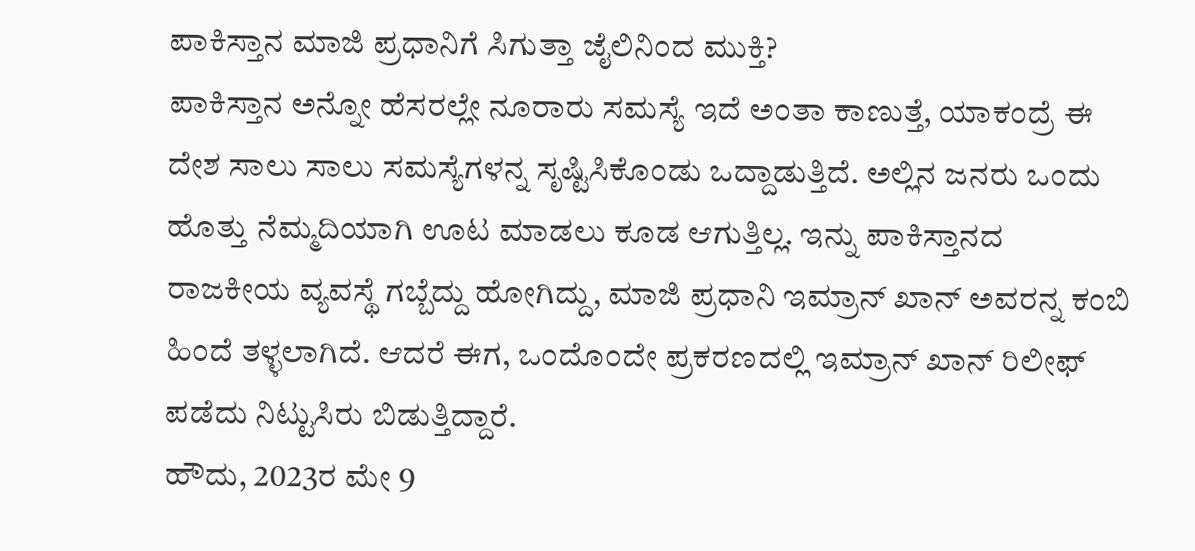ಪಾಕಿಸ್ತಾನ ಮಾಜಿ ಪ್ರಧಾನಿಗೆ ಸಿಗುತ್ತಾ ಜೈಲಿನಿಂದ ಮುಕ್ತಿ?
ಪಾಕಿಸ್ತಾನ ಅನ್ನೋ ಹೆಸರಲ್ಲೇ ನೂರಾರು ಸಮಸ್ಯೆ ಇದೆ ಅಂತಾ ಕಾಣುತ್ತೆ, ಯಾಕಂದ್ರೆ ಈ ದೇಶ ಸಾಲು ಸಾಲು ಸಮಸ್ಯೆಗಳನ್ನ ಸೃಷ್ಟಿಸಿಕೊಂಡು ಒದ್ದಾಡುತ್ತಿದೆ. ಅಲ್ಲಿನ ಜನರು ಒಂದು ಹೊತ್ತು ನೆಮ್ಮದಿಯಾಗಿ ಊಟ ಮಾಡಲು ಕೂಡ ಆಗುತ್ತಿಲ್ಲ. ಇನ್ನು ಪಾಕಿಸ್ತಾನದ ರಾಜಕೀಯ ವ್ಯವಸ್ಥೆ ಗಬ್ಬೆದ್ದು ಹೋಗಿದ್ದು, ಮಾಜಿ ಪ್ರಧಾನಿ ಇಮ್ರಾನ್ ಖಾನ್ ಅವರನ್ನ ಕಂಬಿ ಹಿಂದೆ ತಳ್ಳಲಾಗಿದೆ. ಆದರೆ ಈಗ, ಒಂದೊಂದೇ ಪ್ರಕರಣದಲ್ಲಿ ಇಮ್ರಾನ್ ಖಾನ್ ರಿಲೀಫ್ ಪಡೆದು ನಿಟ್ಟುಸಿರು ಬಿಡುತ್ತಿದ್ದಾರೆ.
ಹೌದು, 2023ರ ಮೇ 9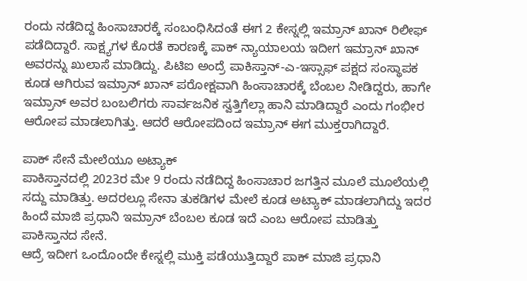ರಂದು ನಡೆದಿದ್ದ ಹಿಂಸಾಚಾರಕ್ಕೆ ಸಂಬಂಧಿಸಿದಂತೆ ಈಗ 2 ಕೇಸ್ನಲ್ಲಿ ಇಮ್ರಾನ್ ಖಾನ್ ರಿಲೀಫ್ ಪಡೆದಿದ್ದಾರೆ. ಸಾಕ್ಷ್ಯಗಳ ಕೊರತೆ ಕಾರಣಕ್ಕೆ ಪಾಕ್ ನ್ಯಾಯಾಲಯ ಇದೀಗ ಇಮ್ರಾನ್ ಖಾನ್ ಅವರನ್ನು ಖುಲಾಸೆ ಮಾಡಿದ್ದು. ಪಿಟಿಐ ಅಂದ್ರೆ ಪಾಕಿಸ್ತಾನ್-ಎ-ಇಸ್ಸಾಫ್ ಪಕ್ಷದ ಸಂಸ್ಥಾಪಕ ಕೂಡ ಆಗಿರುವ ಇಮ್ರಾನ್ ಖಾನ್ ಪರೋಕ್ಷವಾಗಿ ಹಿಂಸಾಚಾರಕ್ಕೆ ಬೆಂಬಲ ನೀಡಿದ್ದರು, ಹಾಗೇ ಇಮ್ರಾನ್ ಅವರ ಬಂಬಲಿಗರು ಸಾರ್ವಜನಿಕ ಸ್ವತ್ತಿಗೆಲ್ಲಾ ಹಾನಿ ಮಾಡಿದ್ದಾರೆ ಎಂದು ಗಂಭೀರ ಆರೋಪ ಮಾಡಲಾಗಿತ್ತು. ಆದರೆ ಆರೋಪದಿಂದ ಇಮ್ರಾನ್ ಈಗ ಮುಕ್ತರಾಗಿದ್ದಾರೆ.

ಪಾಕ್ ಸೇನೆ ಮೇಲೆಯೂ ಅಟ್ಯಾಕ್
ಪಾಕಿಸ್ತಾನದಲ್ಲಿ 2023ರ ಮೇ 9 ರಂದು ನಡೆದಿದ್ದ ಹಿಂಸಾಚಾರ ಜಗತ್ತಿನ ಮೂಲೆ ಮೂಲೆಯಲ್ಲಿ ಸದ್ದು ಮಾಡಿತ್ತು. ಅದರಲ್ಲೂ ಸೇನಾ ತುಕಡಿಗಳ ಮೇಲೆ ಕೂಡ ಅಟ್ಯಾಕ್ ಮಾಡಲಾಗಿದ್ದು ಇದರ ಹಿಂದೆ ಮಾಜಿ ಪ್ರಧಾನಿ ಇಮ್ರಾನ್ ಬೆಂಬಲ ಕೂಡ ಇದೆ ಎಂಬ ಆರೋಪ ಮಾಡಿತ್ತು ಪಾಕಿಸ್ತಾನದ ಸೇನೆ.
ಆದ್ರೆ ಇದೀಗ ಒಂದೊಂದೇ ಕೇಸ್ನಲ್ಲಿ ಮುಕ್ತಿ ಪಡೆಯುತ್ತಿದ್ದಾರೆ ಪಾಕ್ ಮಾಜಿ ಪ್ರಧಾನಿ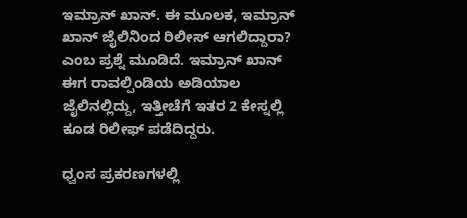ಇಮ್ರಾನ್ ಖಾನ್. ಈ ಮೂಲಕ, ಇಮ್ರಾನ್ ಖಾನ್ ಜೈಲಿನಿಂದ ರಿಲೀಸ್ ಆಗಲಿದ್ದಾರಾ? ಎಂಬ ಪ್ರಶ್ನೆ ಮೂಡಿದೆ. ಇಮ್ರಾನ್ ಖಾನ್ ಈಗ ರಾವಲ್ಪಿಂಡಿಯ ಅಡಿಯಾಲ ಜೈಲಿನಲ್ಲಿದ್ದು, ಇತ್ತೀಚೆಗೆ ಇತರ 2 ಕೇಸ್ನಲ್ಲಿ ಕೂಡ ರಿಲೀಫ್ ಪಡೆದಿದ್ದರು.

ಧ್ವಂಸ ಪ್ರಕರಣಗಳಲ್ಲಿ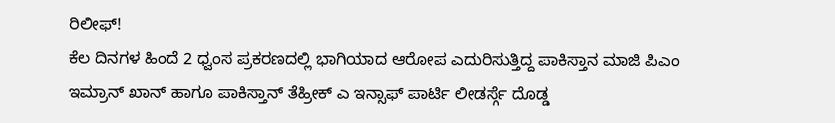ರಿಲೀಫ್!
ಕೆಲ ದಿನಗಳ ಹಿಂದೆ 2 ಧ್ವಂಸ ಪ್ರಕರಣದಲ್ಲಿ ಭಾಗಿಯಾದ ಆರೋಪ ಎದುರಿಸುತ್ತಿದ್ದ ಪಾಕಿಸ್ತಾನ ಮಾಜಿ ಪಿಎಂ ಇಮ್ರಾನ್ ಖಾನ್ ಹಾಗೂ ಪಾಕಿಸ್ತಾನ್ ತೆಹ್ರೀಕ್ ಎ ಇನ್ಸಾಫ್ ಪಾರ್ಟಿ ಲೀಡರ್ಸ್ಗೆ ದೊಡ್ಡ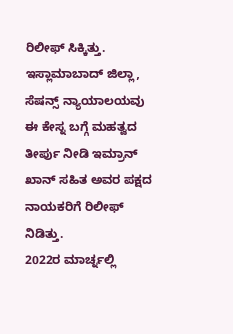ರಿಲೀಫ್ ಸಿಕ್ಕಿತ್ತು. ಇಸ್ಲಾಮಾಬಾದ್ ಜಿಲ್ಲಾ, ಸೆಷನ್ಸ್ ನ್ಯಾಯಾಲಯವು ಈ ಕೇಸ್ನ ಬಗ್ಗೆ ಮಹತ್ವದ ತೀರ್ಪು ನೀಡಿ ಇಮ್ರಾನ್ ಖಾನ್ ಸಹಿತ ಅವರ ಪಕ್ಷದ ನಾಯಕರಿಗೆ ರಿಲೀಫ್ ನಿಡಿತ್ತು.
2022ರ ಮಾರ್ಚ್ನಲ್ಲಿ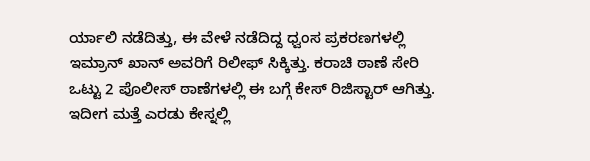ರ್ಯಾಲಿ ನಡೆದಿತ್ತು, ಈ ವೇಳೆ ನಡೆದಿದ್ದ ಧ್ವಂಸ ಪ್ರಕರಣಗಳಲ್ಲಿ ಇಮ್ರಾನ್ ಖಾನ್ ಅವರಿಗೆ ರಿಲೀಫ್ ಸಿಕ್ಕಿತ್ತು. ಕರಾಚಿ ಠಾಣೆ ಸೇರಿ ಒಟ್ಟು 2 ಪೊಲೀಸ್ ಠಾಣೆಗಳಲ್ಲಿ ಈ ಬಗ್ಗೆ ಕೇಸ್ ರಿಜಿಸ್ಟಾರ್ ಆಗಿತ್ತು. ಇದೀಗ ಮತ್ತೆ ಎರಡು ಕೇಸ್ನಲ್ಲಿ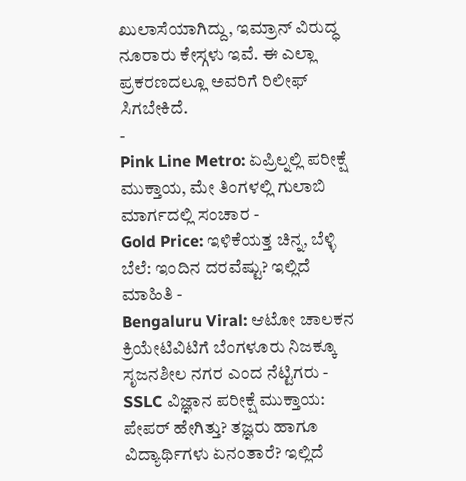ಖುಲಾಸೆಯಾಗಿದ್ದು, ಇಮ್ರಾನ್ ವಿರುದ್ಧ ನೂರಾರು ಕೇಸ್ಗಳು ಇವೆ. ಈ ಎಲ್ಲಾ ಪ್ರಕರಣದಲ್ಲೂ ಅವರಿಗೆ ರಿಲೀಫ್ ಸಿಗಬೇಕಿದೆ.
-
Pink Line Metro: ಏಪ್ರಿಲ್ನಲ್ಲಿ ಪರೀಕ್ಷೆ ಮುಕ್ತಾಯ, ಮೇ ತಿಂಗಳಲ್ಲಿ ಗುಲಾಬಿ ಮಾರ್ಗದಲ್ಲಿ ಸಂಚಾರ -
Gold Price: ಇಳಿಕೆಯತ್ತ ಚಿನ್ನ, ಬೆಳ್ಳಿ ಬೆಲೆ: ಇಂದಿನ ದರವೆಷ್ಟು? ಇಲ್ಲಿದೆ ಮಾಹಿತಿ -
Bengaluru Viral: ಆಟೋ ಚಾಲಕನ ಕ್ರಿಯೇಟಿವಿಟಿಗೆ ಬೆಂಗಳೂರು ನಿಜಕ್ಕೂ ಸೃಜನಶೀಲ ನಗರ ಎಂದ ನೆಟ್ಟಿಗರು -
SSLC ವಿಜ್ಞಾನ ಪರೀಕ್ಷೆ ಮುಕ್ತಾಯ: ಪೇಪರ್ ಹೇಗಿತ್ತು? ತಜ್ಞರು ಹಾಗೂ ವಿದ್ಯಾರ್ಥಿಗಳು ಏನಂತಾರೆ? ಇಲ್ಲಿದೆ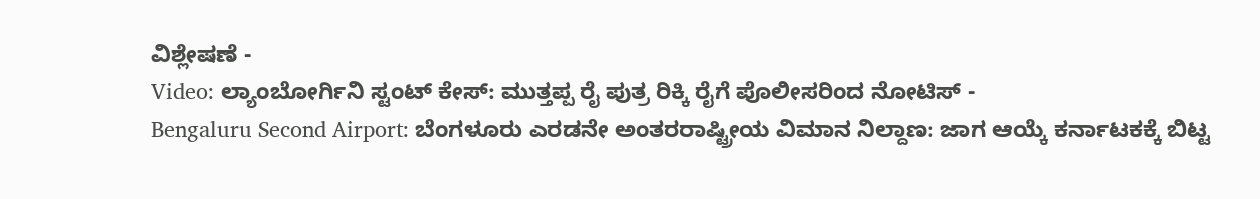ವಿಶ್ಲೇಷಣೆ -
Video: ಲ್ಯಾಂಬೋರ್ಗಿನಿ ಸ್ಟಂಟ್ ಕೇಸ್: ಮುತ್ತಪ್ಪ ರೈ ಪುತ್ರ ರಿಕ್ಕಿ ರೈಗೆ ಪೊಲೀಸರಿಂದ ನೋಟಿಸ್ -
Bengaluru Second Airport: ಬೆಂಗಳೂರು ಎರಡನೇ ಅಂತರರಾಷ್ಟ್ರೀಯ ವಿಮಾನ ನಿಲ್ದಾಣ: ಜಾಗ ಆಯ್ಕೆ ಕರ್ನಾಟಕಕ್ಕೆ ಬಿಟ್ಟ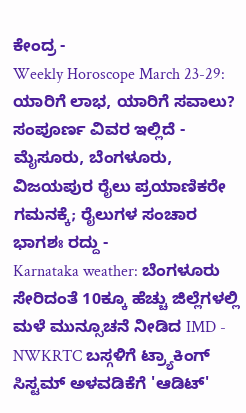ಕೇಂದ್ರ -
Weekly Horoscope March 23-29: ಯಾರಿಗೆ ಲಾಭ, ಯಾರಿಗೆ ಸವಾಲು? ಸಂಪೂರ್ಣ ವಿವರ ಇಲ್ಲಿದೆ -
ಮೈಸೂರು, ಬೆಂಗಳೂರು, ವಿಜಯಪುರ ರೈಲು ಪ್ರಯಾಣಿಕರೇ ಗಮನಕ್ಕೆ; ರೈಲುಗಳ ಸಂಚಾರ ಭಾಗಶಃ ರದ್ದು -
Karnataka weather: ಬೆಂಗಳೂರು ಸೇರಿದಂತೆ 10ಕ್ಕೂ ಹೆಚ್ಚು ಜಿಲ್ಲೆಗಳಲ್ಲಿ ಮಳೆ ಮುನ್ಸೂಚನೆ ನೀಡಿದ IMD -
NWKRTC ಬಸ್ಗಳಿಗೆ ಟ್ರ್ಯಾಕಿಂಗ್ ಸಿಸ್ಟಮ್ ಅಳವಡಿಕೆಗೆ 'ಆಡಿಟ್'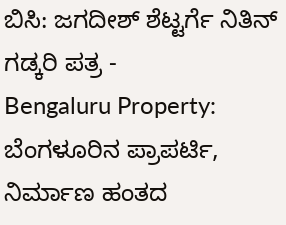ಬಿಸಿ: ಜಗದೀಶ್ ಶೆಟ್ಟರ್ಗೆ ನಿತಿನ್ ಗಡ್ಕರಿ ಪತ್ರ -
Bengaluru Property: ಬೆಂಗಳೂರಿನ ಪ್ರಾಪರ್ಟಿ, ನಿರ್ಮಾಣ ಹಂತದ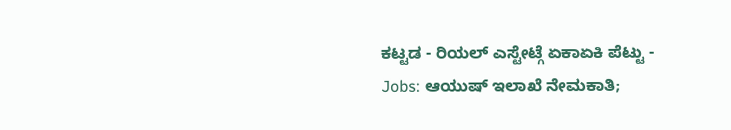ಕಟ್ಟಡ - ರಿಯಲ್ ಎಸ್ಟೇಟ್ಗೆ ಏಕಾಏಕಿ ಪೆಟ್ಟು -
Jobs: ಆಯುಷ್ ಇಲಾಖೆ ನೇಮಕಾತಿ;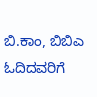ಬಿ.ಕಾಂ, ಬಿಬಿಎ ಓದಿದವರಿಗೆ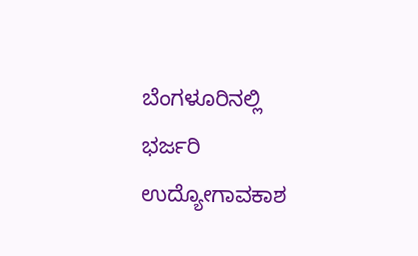ಬೆಂಗಳೂರಿನಲ್ಲಿ ಭರ್ಜರಿ ಉದ್ಯೋಗಾವಕಾಶ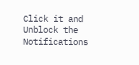Click it and Unblock the Notifications